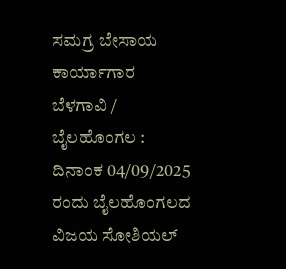ಸಮಗ್ರ ಬೇಸಾಯ ಕಾರ್ಯಾಗಾರ
ಬೆಳಗಾವಿ / ಬೈಲಹೊಂಗಲ : ದಿನಾಂಕ 04/09/2025 ರಂದು ಬೈಲಹೊಂಗಲದ ವಿಜಯ ಸೋಶಿಯಲ್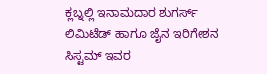ಕ್ಲಬ್ನಲ್ಲಿ ಇನಾಮದಾರ ಶುಗರ್ಸ್ ಲಿಮಿಟೆಡ್ ಹಾಗೂ ಜೈನ ಇರಿಗೇಶನ ಸಿಸ್ಟಮ್ ಇವರ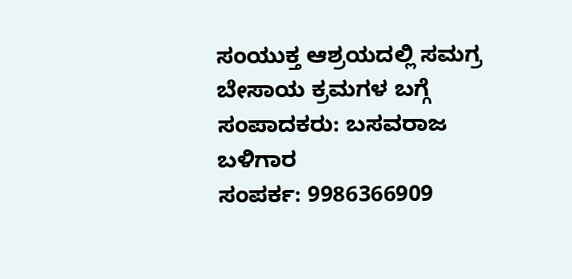ಸಂಯುಕ್ತ ಆಶ್ರಯದಲ್ಲಿ ಸಮಗ್ರ ಬೇಸಾಯ ಕ್ರಮಗಳ ಬಗ್ಗೆ
ಸಂಪಾದಕರು: ಬಸವರಾಜ ಬಳಿಗಾರ
ಸಂಪರ್ಕ: 9986366909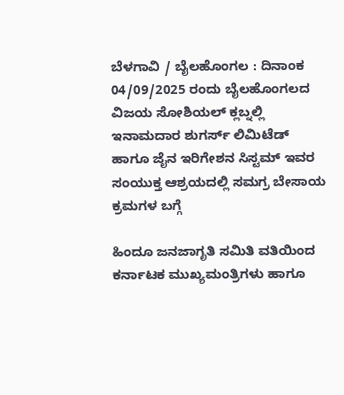ಬೆಳಗಾವಿ / ಬೈಲಹೊಂಗಲ : ದಿನಾಂಕ 04/09/2025 ರಂದು ಬೈಲಹೊಂಗಲದ ವಿಜಯ ಸೋಶಿಯಲ್ ಕ್ಲಬ್ನಲ್ಲಿ ಇನಾಮದಾರ ಶುಗರ್ಸ್ ಲಿಮಿಟೆಡ್ ಹಾಗೂ ಜೈನ ಇರಿಗೇಶನ ಸಿಸ್ಟಮ್ ಇವರ ಸಂಯುಕ್ತ ಆಶ್ರಯದಲ್ಲಿ ಸಮಗ್ರ ಬೇಸಾಯ ಕ್ರಮಗಳ ಬಗ್ಗೆ

ಹಿಂದೂ ಜನಜಾಗೃತಿ ಸಮಿತಿ ವತಿಯಿಂದ ಕರ್ನಾಟಕ ಮುಖ್ಯಮಂತ್ರಿಗಳು ಹಾಗೂ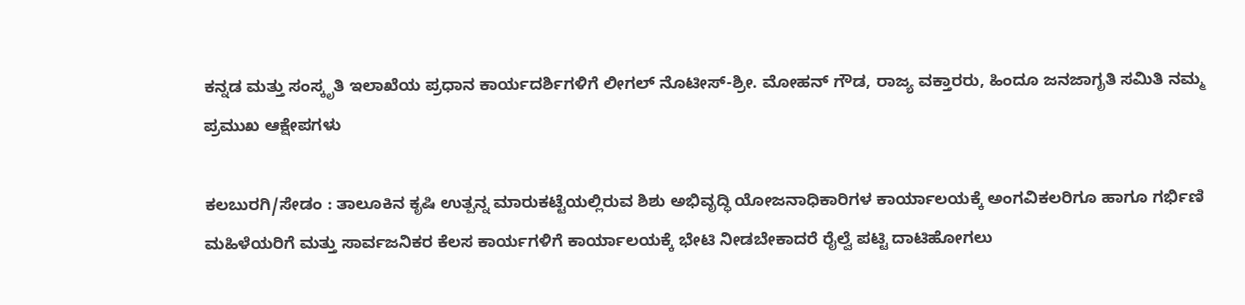ಕನ್ನಡ ಮತ್ತು ಸಂಸ್ಕೃತಿ ಇಲಾಖೆಯ ಪ್ರಧಾನ ಕಾರ್ಯದರ್ಶಿಗಳಿಗೆ ಲೀಗಲ್ ನೊಟೀಸ್-ಶ್ರೀ. ಮೋಹನ್ ಗೌಡ, ರಾಜ್ಯ ವಕ್ತಾರರು, ಹಿಂದೂ ಜನಜಾಗೃತಿ ಸಮಿತಿ ನಮ್ಮ ಪ್ರಮುಖ ಆಕ್ಷೇಪಗಳು

ಕಲಬುರಗಿ/ಸೇಡಂ : ತಾಲೂಕಿನ ಕೃಷಿ ಉತ್ಪನ್ನ ಮಾರುಕಟ್ಟೆಯಲ್ಲಿರುವ ಶಿಶು ಅಭಿವೃದ್ಧಿ ಯೋಜನಾಧಿಕಾರಿಗಳ ಕಾರ್ಯಾಲಯಕ್ಕೆ ಅಂಗವಿಕಲರಿಗೂ ಹಾಗೂ ಗರ್ಭಿಣಿ ಮಹಿಳೆಯರಿಗೆ ಮತ್ತು ಸಾರ್ವಜನಿಕರ ಕೆಲಸ ಕಾರ್ಯಗಳಿಗೆ ಕಾರ್ಯಾಲಯಕ್ಕೆ ಭೇಟಿ ನೀಡಬೇಕಾದರೆ ರೈಲ್ವೆ ಪಟ್ಟಿ ದಾಟಿಹೋಗಲು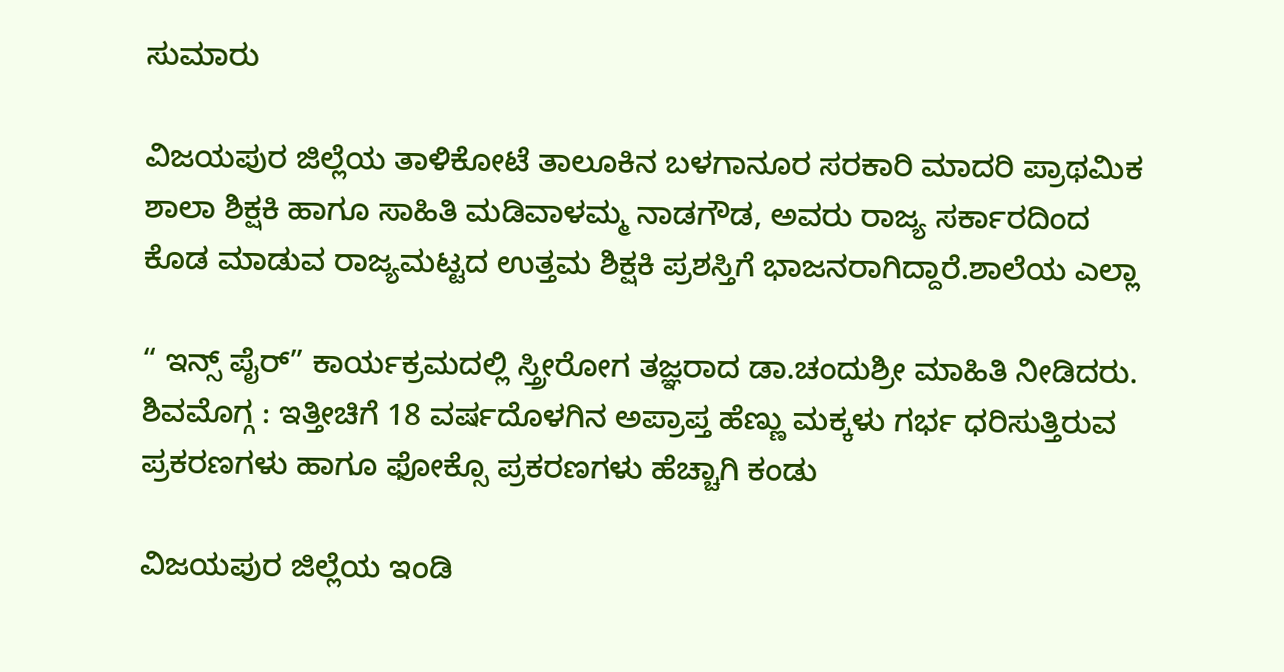ಸುಮಾರು

ವಿಜಯಪುರ ಜಿಲ್ಲೆಯ ತಾಳಿಕೋಟೆ ತಾಲೂಕಿನ ಬಳಗಾನೂರ ಸರಕಾರಿ ಮಾದರಿ ಪ್ರಾಥಮಿಕ ಶಾಲಾ ಶಿಕ್ಷಕಿ ಹಾಗೂ ಸಾಹಿತಿ ಮಡಿವಾಳಮ್ಮ ನಾಡಗೌಡ, ಅವರು ರಾಜ್ಯ ಸರ್ಕಾರದಿಂದ ಕೊಡ ಮಾಡುವ ರಾಜ್ಯಮಟ್ಟದ ಉತ್ತಮ ಶಿಕ್ಷಕಿ ಪ್ರಶಸ್ತಿಗೆ ಭಾಜನರಾಗಿದ್ದಾರೆ.ಶಾಲೆಯ ಎಲ್ಲಾ

“ ಇನ್ಸ್ ಪೈರ್” ಕಾರ್ಯಕ್ರಮದಲ್ಲಿ ಸ್ತ್ರೀರೋಗ ತಜ್ಞರಾದ ಡಾ.ಚಂದುಶ್ರೀ ಮಾಹಿತಿ ನೀಡಿದರು. ಶಿವಮೊಗ್ಗ : ಇತ್ತೀಚಿಗೆ 18 ವರ್ಷದೊಳಗಿನ ಅಪ್ರಾಪ್ತ ಹೆಣ್ಣು ಮಕ್ಕಳು ಗರ್ಭ ಧರಿಸುತ್ತಿರುವ ಪ್ರಕರಣಗಳು ಹಾಗೂ ಫೋಕ್ಸೊ ಪ್ರಕರಣಗಳು ಹೆಚ್ಚಾಗಿ ಕಂಡು

ವಿಜಯಪುರ ಜಿಲ್ಲೆಯ ಇಂಡಿ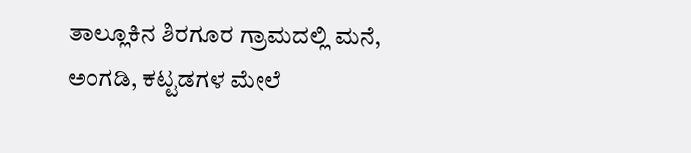ತಾಲ್ಲೂಕಿನ ಶಿರಗೂರ ಗ್ರಾಮದಲ್ಲಿ ಮನೆ, ಅಂಗಡಿ, ಕಟ್ಟಡಗಳ ಮೇಲೆ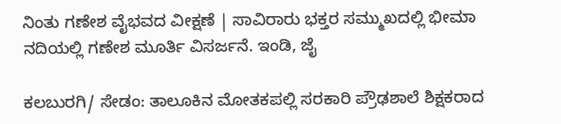ನಿಂತು ಗಣೇಶ ವೈಭವದ ವೀಕ್ಷಣೆ | ಸಾವಿರಾರು ಭಕ್ತರ ಸಮ್ಮುಖದಲ್ಲಿ ಭೀಮಾ ನದಿಯಲ್ಲಿ ಗಣೇಶ ಮೂರ್ತಿ ವಿಸರ್ಜನೆ. ಇಂಡಿ, ಜೈ

ಕಲಬುರಗಿ/ ಸೇಡಂ: ತಾಲೂಕಿನ ಮೋತಕಪಲ್ಲಿ ಸರಕಾರಿ ಪ್ರೌಢಶಾಲೆ ಶಿಕ್ಷಕರಾದ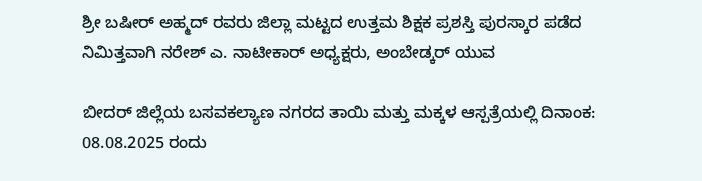ಶ್ರೀ ಬಷೀರ್ ಅಹ್ಮದ್ ರವರು ಜಿಲ್ಲಾ ಮಟ್ಟದ ಉತ್ತಮ ಶಿಕ್ಷಕ ಪ್ರಶಸ್ತಿ ಪುರಸ್ಕಾರ ಪಡೆದ ನಿಮಿತ್ತವಾಗಿ ನರೇಶ್ ಎ. ನಾಟೀಕಾರ್ ಅಧ್ಯಕ್ಷರು, ಅಂಬೇಡ್ಕರ್ ಯುವ

ಬೀದರ್ ಜಿಲ್ಲೆಯ ಬಸವಕಲ್ಯಾಣ ನಗರದ ತಾಯಿ ಮತ್ತು ಮಕ್ಕಳ ಆಸ್ಪತ್ರೆಯಲ್ಲಿ ದಿನಾಂಕ: 08.08.2025 ರಂದು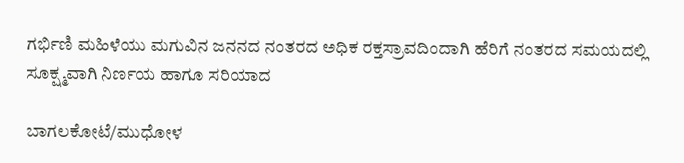ಗರ್ಭಿಣಿ ಮಹಿಳೆಯು ಮಗುವಿನ ಜನನದ ನಂತರದ ಅಧಿಕ ರಕ್ತಸ್ರಾವದಿಂದಾಗಿ ಹೆರಿಗೆ ನಂತರದ ಸಮಯದಲ್ಲಿ ಸೂಕ್ಷ್ಮವಾಗಿ ನಿರ್ಣಯ ಹಾಗೂ ಸರಿಯಾದ

ಬಾಗಲಕೋಟೆ/ಮುಧೋಳ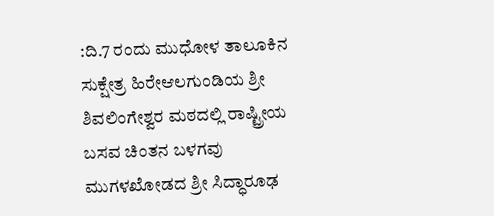:ದಿ.7 ರಂದು ಮುಧೋಳ ತಾಲೂಕಿನ ಸುಕ್ಷೇತ್ರ ಹಿರೇಆಲಗುಂಡಿಯ ಶ್ರೀ ಶಿವಲಿಂಗೇಶ್ವರ ಮಠದಲ್ಲಿ ರಾಷ್ಟ್ರೀಯ ಬಸವ ಚಿಂತನ ಬಳಗವು ಮುಗಳಖೋಡದ ಶ್ರೀ ಸಿದ್ಧಾರೂಢ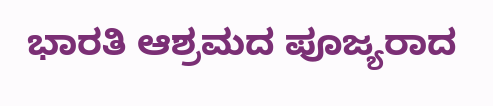ಭಾರತಿ ಆಶ್ರಮದ ಪೂಜ್ಯರಾದ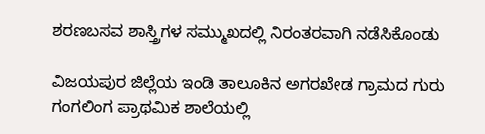ಶರಣಬಸವ ಶಾಸ್ತ್ರಿಗಳ ಸಮ್ಮುಖದಲ್ಲಿ ನಿರಂತರವಾಗಿ ನಡೆಸಿಕೊಂಡು

ವಿಜಯಪುರ ಜಿಲ್ಲೆಯ ಇಂಡಿ ತಾಲೂಕಿನ ಅಗರಖೇಡ ಗ್ರಾಮದ ಗುರು ಗಂಗಲಿಂಗ ಪ್ರಾಥಮಿಕ ಶಾಲೆಯಲ್ಲಿ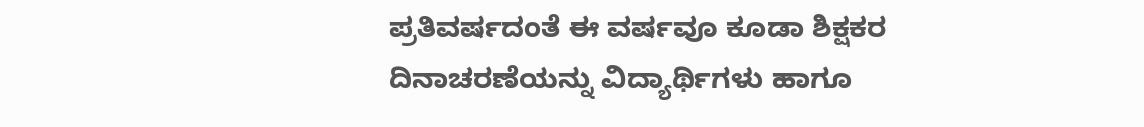ಪ್ರತಿವರ್ಷದಂತೆ ಈ ವರ್ಷವೂ ಕೂಡಾ ಶಿಕ್ಷಕರ ದಿನಾಚರಣೆಯನ್ನು ವಿದ್ಯಾರ್ಥಿಗಳು ಹಾಗೂ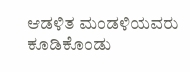ಆಡಳಿತ ಮಂಡಳಿಯವರು ಕೂಡಿಕೊಂಡು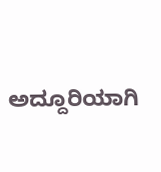ಅದ್ದೂರಿಯಾಗಿ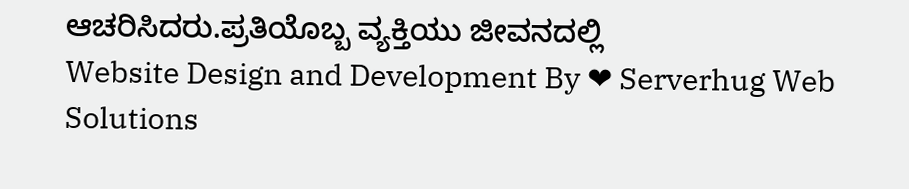ಆಚರಿಸಿದರು.ಪ್ರತಿಯೊಬ್ಬ ವ್ಯಕ್ತಿಯು ಜೀವನದಲ್ಲಿ
Website Design and Development By ❤ Serverhug Web Solutions